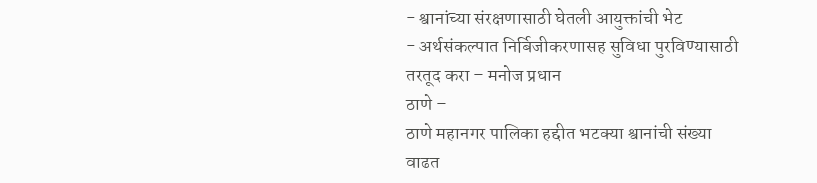- श्वानांच्या संरक्षणासाठी घेतली आयुक्तांची भेट
- अर्थसंकल्पात निर्बिजीकरणासह सुविधा पुरविण्यासाठी तरतूद करा – मनोज प्रधान
ठाणे –
ठाणे महानगर पालिका हद्दीत भटक्या श्वानांची संख्या वाढत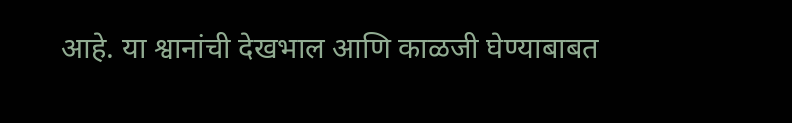आहे. या श्वानांची देखभाल आणि काळजी घेण्याबाबत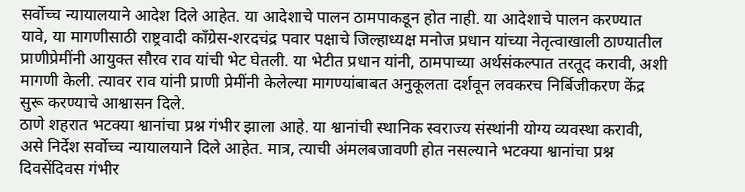सर्वोच्च न्यायालयाने आदेश दिले आहेत. या आदेशाचे पालन ठामपाकडून होत नाही. या आदेशाचे पालन करण्यात यावे, या मागणीसाठी राष्ट्रवादी काँग्रेस-शरदचंद्र पवार पक्षाचे जिल्हाध्यक्ष मनोज प्रधान यांच्या नेतृत्वाखाली ठाण्यातील प्राणीप्रेमींनी आयुक्त सौरव राव यांची भेट घेतली. या भेटीत प्रधान यांनी, ठामपाच्या अर्थसंकल्पात तरतूद करावी, अशी मागणी केली. त्यावर राव यांनी प्राणी प्रेमींनी केलेल्या मागण्यांबाबत अनुकूलता दर्शवून लवकरच निर्बिजीकरण केंद्र सुरू करण्याचे आश्वासन दिले.
ठाणे शहरात भटक्या श्वानांचा प्रश्न गंभीर झाला आहे. या श्वानांची स्थानिक स्वराज्य संस्थांनी योग्य व्यवस्था करावी, असे निर्देश सर्वोच्च न्यायालयाने दिले आहेत. मात्र, त्याची अंमलबजावणी होत नसल्याने भटक्या श्वानांचा प्रश्न दिवसेंदिवस गंभीर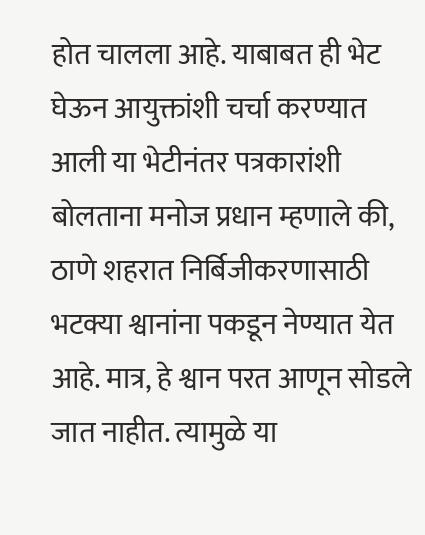होत चालला आहे. याबाबत ही भेट घेऊन आयुक्तांशी चर्चा करण्यात आली या भेटीनंतर पत्रकारांशी बोलताना मनोज प्रधान म्हणाले की, ठाणे शहरात निर्बिजीकरणासाठी भटक्या श्वानांना पकडून नेण्यात येत आहे. मात्र, हे श्वान परत आणून सोडले जात नाहीत. त्यामुळे या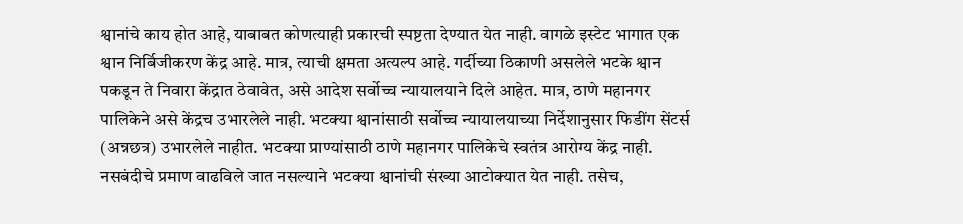श्वानांचे काय होत आहे, याबाबत कोणत्याही प्रकारची स्पष्टता देण्यात येत नाही. वागळे इस्टेट भागात एक श्वान निर्बिजीकरण केंद्र आहे. मात्र, त्याची क्षमता अत्यल्प आहे. गर्दीच्या ठिकाणी असलेले भटके श्वान पकडून ते निवारा केंद्रात ठेवावेत, असे आदेश सर्वोच्च न्यायालयाने दिले आहेत. मात्र, ठाणे महानगर पालिकेने असे केंद्रच उभारलेले नाही. भटक्या श्वानांसाठी सर्वोच्च न्यायालयाच्या निर्देशानुसार फिडींग सेंटर्स (अन्नछत्र) उभारलेले नाहीत. भटक्या प्राण्यांसाठी ठाणे महानगर पालिकेचे स्वतंत्र आरोग्य केंद्र नाही. नसबंदीचे प्रमाण वाढविले जात नसल्याने भटक्या श्वानांची संख्या आटोक्यात येत नाही. तसेच,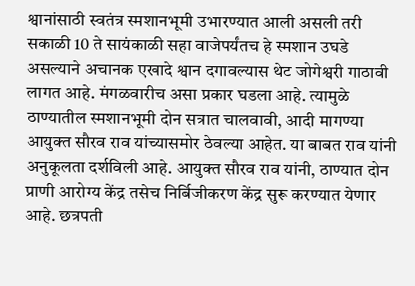श्वानांसाठी स्वतंत्र स्मशानभूमी उभारण्यात आली असली तरी सकाळी 10 ते सायंकाळी सहा वाजेपर्यंतच हे स्मशान उघडे असल्याने अचानक एखादे श्वान दगावल्यास थेट जोगेश्वरी गाठावी लागत आहे. मंगळवारीच असा प्रकार घडला आहे. त्यामुळे ठाण्यातील स्मशानभूमी दोन सत्रात चालवावी, आदी मागण्या आयुक्त सौरव राव यांच्यासमोर ठेवल्या आहेत. या बाबत राव यांनी अनुकूलता दर्शविली आहे. आयुक्त सौरव राव यांनी, ठाण्यात दोन प्राणी आरोग्य केंद्र तसेच निर्बिजीकरण केंद्र सुरू करण्यात येणार आहे. छत्रपती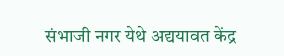संभाजी नगर येथे अद्ययावत केंद्र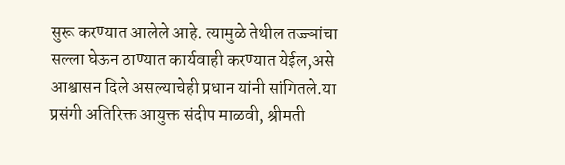सुरू करण्यात आलेले आहे. त्यामुळे तेथील तज्ज्ञांचा सल्ला घेऊन ठाण्यात कार्यवाही करण्यात येईल,असे आश्वासन दिले असल्याचेही प्रधान यांनी सांगितले.या प्रसंगी अतिरिक्त आयुक्त संदीप माळवी, श्रीमती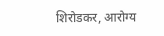शिरोडकर, आरोग्य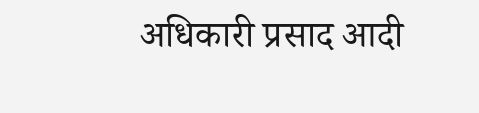अधिकारी प्रसाद आदी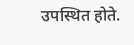उपस्थित होते.